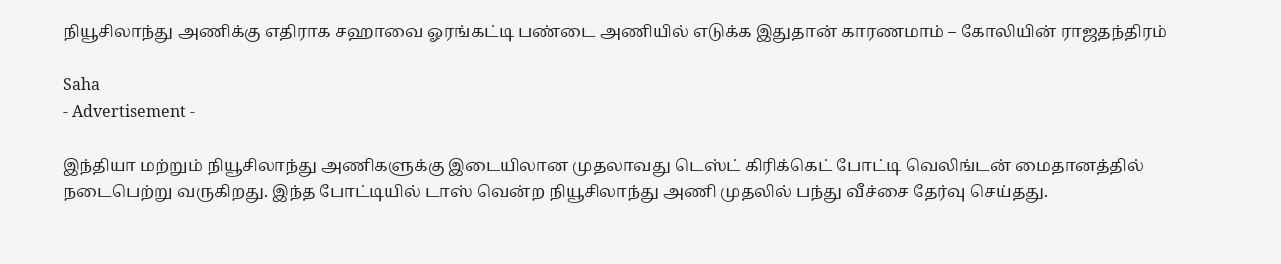நியூசிலாந்து அணிக்கு எதிராக சஹாவை ஓரங்கட்டி பண்டை அணியில் எடுக்க இதுதான் காரணமாம் – கோலியின் ராஜதந்திரம்

Saha
- Advertisement -

இந்தியா மற்றும் நியூசிலாந்து அணிகளுக்கு இடையிலான முதலாவது டெஸ்ட் கிரிக்கெட் போட்டி வெலிங்டன் மைதானத்தில் நடைபெற்று வருகிறது. இந்த போட்டியில் டாஸ் வென்ற நியூசிலாந்து அணி முதலில் பந்து வீச்சை தேர்வு செய்தது.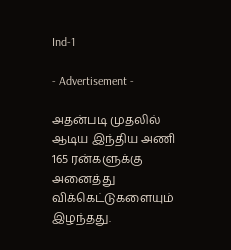Ind-1

- Advertisement -

அதன்படி முதலில் ஆடிய இந்திய அணி 165 ரன்களுக்கு அனைத்து விக்கெட்டுகளையும் இழந்தது.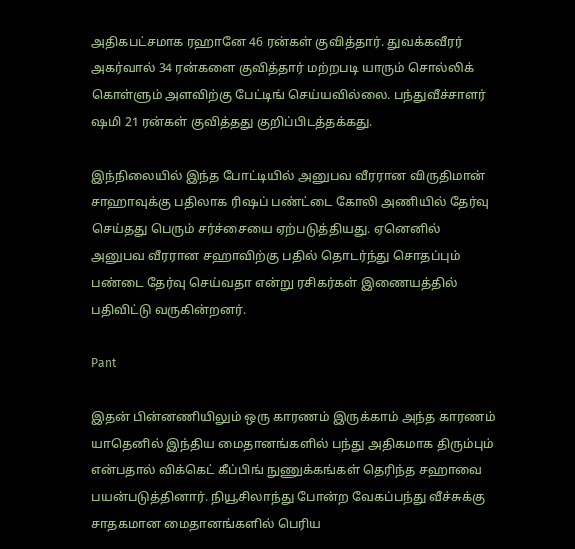அதிகபட்சமாக ரஹானே 46 ரன்கள் குவித்தார். துவக்கவீரர் அகர்வால் 34 ரன்களை குவித்தார் மற்றபடி யாரும் சொல்லிக் கொள்ளும் அளவிற்கு பேட்டிங் செய்யவில்லை. பந்துவீச்சாளர் ஷமி 21 ரன்கள் குவித்தது குறிப்பிடத்தக்கது.

இந்நிலையில் இந்த போட்டியில் அனுபவ வீரரான விருதிமான் சாஹாவுக்கு பதிலாக ரிஷப் பண்ட்டை கோலி அணியில் தேர்வு செய்தது பெரும் சர்ச்சையை ஏற்படுத்தியது. ஏனெனில் அனுபவ வீரரான சஹாவிற்கு பதில் தொடர்ந்து சொதப்பும் பண்டை தேர்வு செய்வதா என்று ரசிகர்கள் இணையத்தில் பதிவிட்டு வருகின்றனர்.

Pant

இதன் பின்னணியிலும் ஒரு காரணம் இருக்காம் அந்த காரணம் யாதெனில் இந்திய மைதானங்களில் பந்து அதிகமாக திரும்பும் என்பதால் விக்கெட் கீப்பிங் நுணுக்கங்கள் தெரிந்த சஹாவை பயன்படுத்தினார். நியூசிலாந்து போன்ற வேகப்பந்து வீச்சுக்கு சாதகமான மைதானங்களில் பெரிய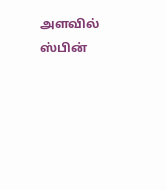அளவில் ஸ்பின்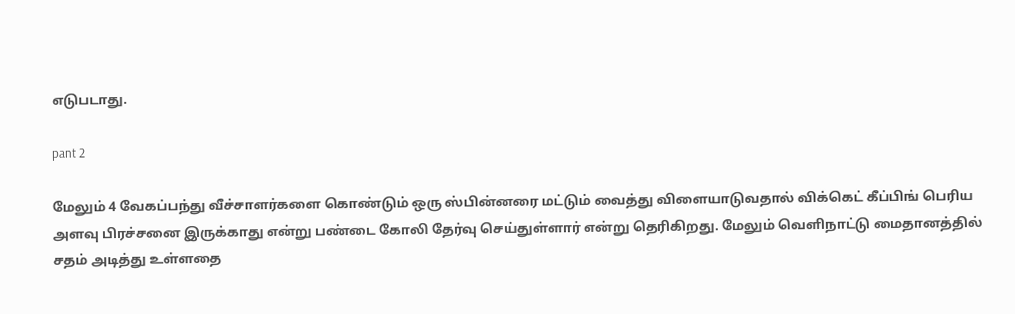எடுபடாது.

pant 2

மேலும் 4 வேகப்பந்து வீச்சாளர்களை கொண்டும் ஒரு ஸ்பின்னரை மட்டும் வைத்து விளையாடுவதால் விக்கெட் கீப்பிங் பெரிய அளவு பிரச்சனை இருக்காது என்று பண்டை கோலி தேர்வு செய்துள்ளார் என்று தெரிகிறது. மேலும் வெளிநாட்டு மைதானத்தில் சதம் அடித்து உள்ளதை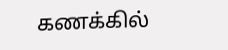கணக்கில்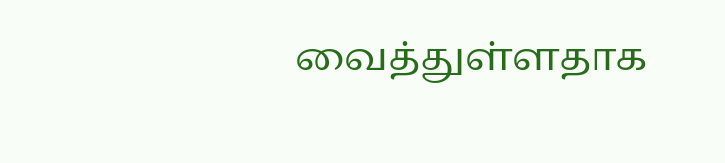வைத்துள்ளதாக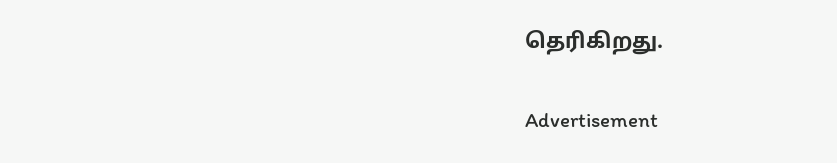தெரிகிறது.

Advertisement